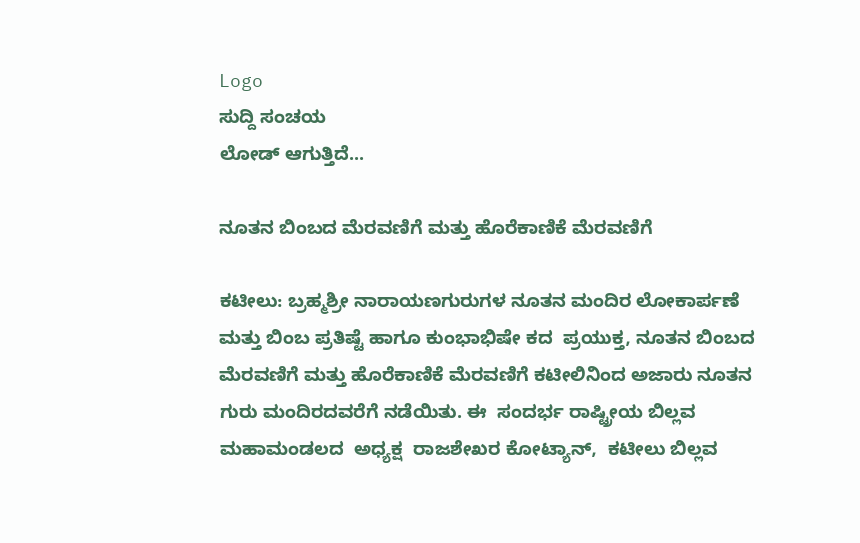Logo
ಸುದ್ದಿ ಸಂಚಯ
ಲೋಡ್ ಆಗುತ್ತಿದೆ...

ನೂತನ ಬಿಂಬದ ಮೆರವಣಿಗೆ ಮತ್ತು ಹೊರೆಕಾಣಿಕೆ ಮೆರವಣಿಗೆ

ಕಟೀಲು: ಬ್ರಹ್ಮಶ್ರೀ ನಾರಾಯಣಗುರುಗಳ ನೂತನ ಮಂದಿರ ಲೋಕಾರ್ಪಣೆ ಮತ್ತು ಬಿಂಬ ಪ್ರತಿಷ್ಟೆ ಹಾಗೂ ಕುಂಭಾಭಿಷೇ ಕದ  ಪ್ರಯುಕ್ತ, ನೂತನ ಬಿಂಬದ ಮೆರವಣಿಗೆ ಮತ್ತು ಹೊರೆಕಾಣಿಕೆ ಮೆರವಣಿಗೆ ಕಟೀಲಿನಿಂದ ಅಜಾರು ನೂತನ ಗುರು ಮಂದಿರದವರೆಗೆ ನಡೆಯಿತು. ಈ  ಸಂದರ್ಭ ರಾಷ್ಟ್ರೀಯ ಬಿಲ್ಲವ ಮಹಾಮಂಡಲದ  ಅಧ್ಯಕ್ಷ  ರಾಜಶೇಖರ ಕೋಟ್ಯಾನ್,  ಕಟೀಲು ಬಿಲ್ಲವ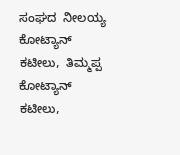ಸಂಘದ  ನೀಲಯ್ಯ ಕೋಟ್ಯಾನ್  ಕಟೀಲು,  ತಿಮ್ಮಪ್ಪ ಕೋಟ್ಯಾನ್ ಕಟೀಲು,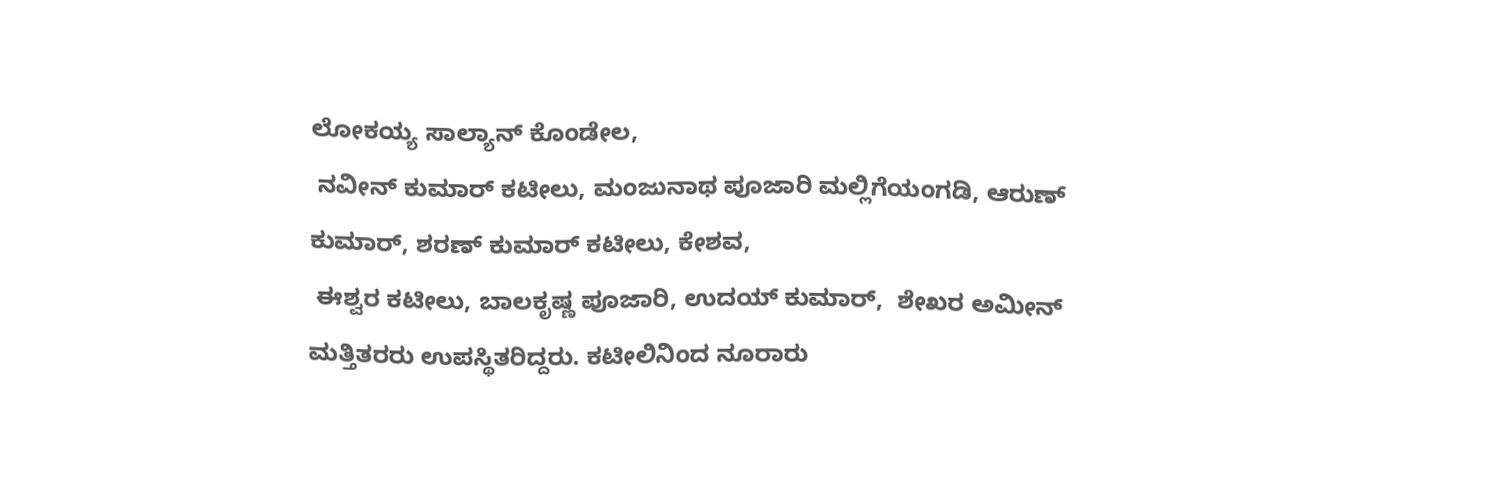ಲೋಕಯ್ಯ ಸಾಲ್ಯಾನ್ ಕೊಂಡೇಲ,
 ನವೀನ್ ಕುಮಾರ್ ಕಟೀಲು, ಮಂಜುನಾಥ ಪೂಜಾರಿ ಮಲ್ಲಿಗೆಯಂಗಡಿ, ಆರುಣ್ ಕುಮಾರ್, ಶರಣ್ ಕುಮಾರ್ ಕಟೀಲು, ಕೇಶವ,
 ಈಶ್ವರ ಕಟೀಲು, ಬಾಲಕೃಷ್ಣ ಪೂಜಾರಿ, ಉದಯ್ ಕುಮಾರ್,  ಶೇಖರ ಅಮೀನ್ ಮತ್ತಿತರರು ಉಪಸ್ಥಿತರಿದ್ದರು. ಕಟೀಲಿನಿಂದ ನೂರಾರು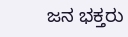ಜನ ಭಕ್ತರು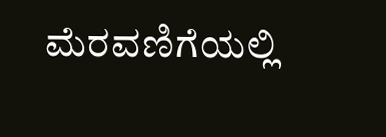ಮೆರವಣಿಗೆಯಲ್ಲಿ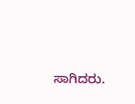ಸಾಗಿದರು.